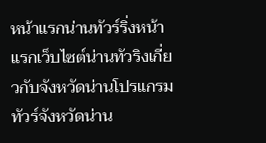หน้าแรกน่านทัวร์ริ่งหน้าแรกเว็บไซต์น่านทัวริงเกี่ยวกับจังหวัดน่านโปรแกรมทัวร์จังหวัดน่าน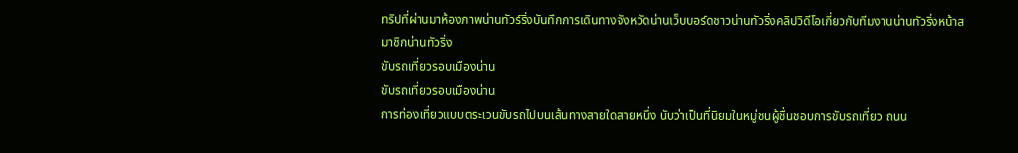ทริปที่ผ่านมาห้องภาพน่านทัวร์ริ่งบันทึกการเดินทางจังหวัดน่านเว็บบอร์ดชาวน่านทัวริ่งคลิปวิดีโอเกี่ยวกับทีมงานน่านทัวริ่งหน้าสมาชิกน่านทัวริ่ง
ขับรถเที่ยวรอบเมืองน่าน
ขับรถเที่ยวรอบเมืองน่าน
การท่องเที่ยวแบบตระเวนขับรถไปบนเส้นทางสายใดสายหนึ่ง นับว่าเป็นที่นิยมในหมู่ชนผู้ชื่นชอบการขับรถเที่ยว ถนน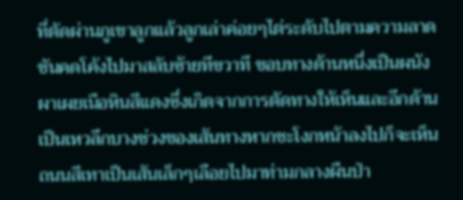ที่ตัดผ่านภูเขาลูกแล้วลูกเล่าค่อยๆไต่ระดับไปตามความลาดชันคดโค้งไปมาสลับซ้ายทีขวาที ขอบทางด้านหนึ่งเป็นผนังผาเผยเนือหินสีแดงซึ่งเกิดจากการตัดทางให้เห็นและอีกด้านเป็นเหวลึกบางช่วงของเส้นทางหากชะโงกหน้าลงไปก็จะเห็นถนนสีเทาเป็นเส้นเล็กๆเลือยไปมาท่ามกลางผืนป่า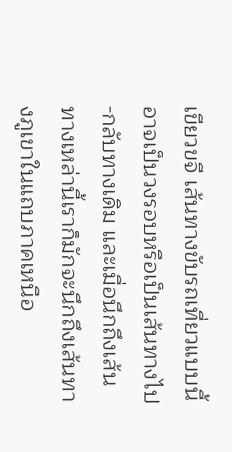เขียวขจี เส้นทางขับรถเที่ยวแบบนี้ อาจเป็นวงรอบหรือเป็นเส้นทางไป-กลับทางเดิม และเมื่อนึกถึงเส้นทางเหล่านี้เราก็มักจะนึกถึงเส้นทางภูเขาในแถบภาคเหนือ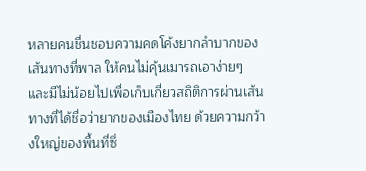หลายคนชื่นชอบความคดโค้งยากลำบากของเส้นทางที่พาล ให้คนไม่คุ้นเมารถเอาง่ายๆ และมีไม่น้อยไปเพื่อเก็บเกี่ยวสถิติการผ่านเส้นทางที่ได้ชื่อว่ายากของเมืองไทย ด้วยความกว้างใหญ่ของพื้นที่ซึ่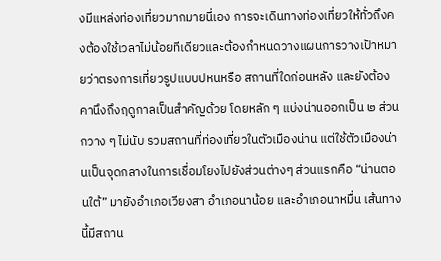งมีแหล่งท่องเที่ยวมากมายนี่เอง การจะเดินทางท่องเที่ยวให้ทั่วถึงคงต้องใช้เวลาไม่น้อยทีเดียวและต้องกำหนดวางแผนการวางเปัาหมายว่าตรงการเที่ยวรูปแบบปหนหรือ สถานที่ใดก่อนหลัง และยังต้องคานึงถึงฤดูกาลเป็นสำคัญด้วย โดยหลัก ๆ แบ่งน่านออกเป็น ๒ ส่วนกวาง ๆ ไม่นับ รวมสถานที่ท่องเที่ยวในตัวเมืองน่าน แต่ใช้ตัวเมืองน่านเป็นจุดกลางในการเชื่อมโยงไปยังส่วนต่างๆ ส่วนแรกคือ “น่านตอนใต้” มายังอำเภอเวียงสา อำเภอนาน้อย และอำเภอนาหมื่น เส้นทางนี้มีสถาน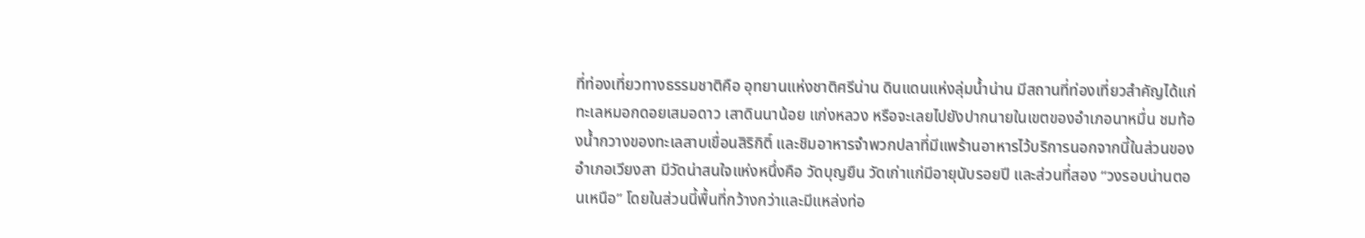ที่ท่องเที่ยวทางธรรมชาติคือ อุทยานแห่งชาติศรีน่าน ดินแดนแห่งลุ่มน้ำน่าน มีสถานที่ท่องเที่ยวสำคัญได้แก่ทะเลหมอกดอยเสมอดาว เสาดินนาน้อย แก่งหลวง หรือจะเลยไปยังปากนายในเขตของอำเภอนาหมื่น ชมท้องน้ำกวางของทะเลสาบเขื่อนสิริกิติ์ และชิมอาหารจำพวกปลาที่มีแพร้านอาหารไว้บริการนอกจากนี้ในส่วนของอำเภอเวียงสา มีวัดน่าสนใจแห่งหนึ่งคือ วัดบุญยืน วัดเก่าแก่มีอายุนับรอยปี และส่วนที่สอง “วงรอบน่านตอนเหนือ” โดยในส่วนนี้พื้นที่กว้างกว่าและมีแหล่งท่อ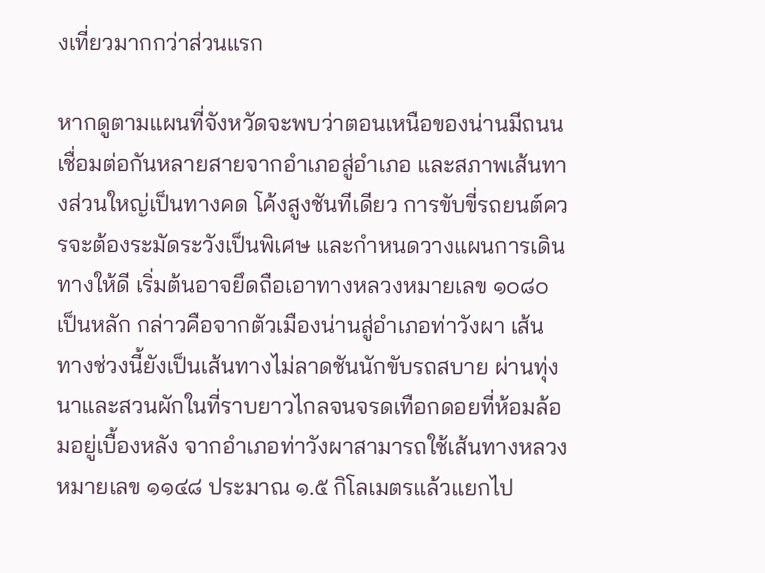งเที่ยวมากกว่าส่วนแรก

หากดูตามแผนที่จังหวัดจะพบว่าตอนเหนือของน่านมีถนนเชื่อมต่อกันหลายสายจากอำเภอสู่อำเภอ และสภาพเส้นทางส่วนใหญ่เป็นทางคด โค้งสูงชันทีเดียว การขับขี่รถยนต์ควรจะต้องระมัดระวังเป็นพิเศษ และกำหนดวางแผนการเดินทางให้ดี เริ่มต้นอาจยึดถือเอาทางหลวงหมายเลข ๑๐๘๐ เป็นหลัก กล่าวคือจากตัวเมืองน่านสู่อำเภอท่าวังผา เส้น ทางช่วงนี้ยังเป็นเส้นทางไม่ลาดชันนักขับรถสบาย ผ่านทุ่งนาและสวนผักในที่ราบยาวไกลจนจรดเทือกดอยที่ห้อมล้อมอยู่เบื้องหลัง จากอำเภอท่าวังผาสามารถใช้เส้นทางหลวงหมายเลข ๑๑๔๘ ประมาณ ๑.๕ กิโลเมตรแล้วแยกไป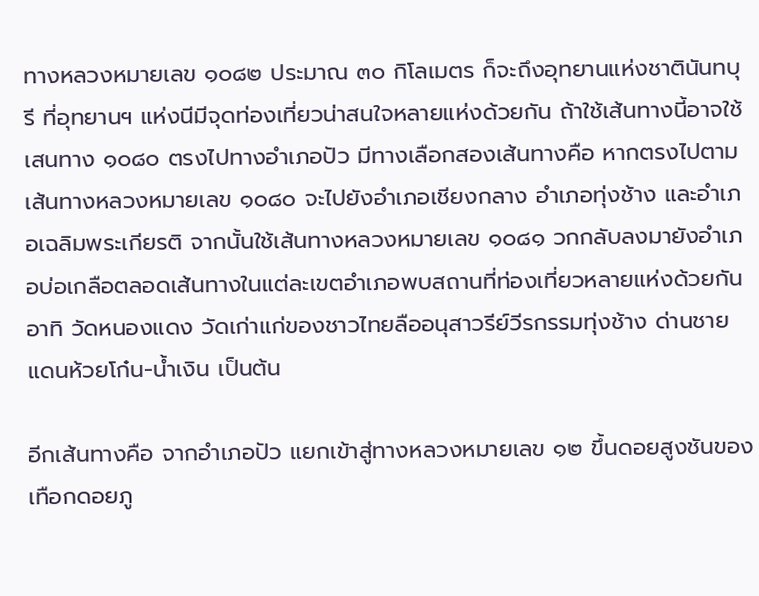ทางหลวงหมายเลข ๑๐๘๒ ประมาณ ๓๐ กิโลเมตร ก็จะถึงอุทยานแห่งชาตินันทบุรี ที่อุทยานฯ แห่งนีมีจุดท่องเที่ยวน่าสนใจหลายแห่งด้วยกัน ถ้าใช้เส้นทางนี้อาจใช้เสนทาง ๑๐๘๐ ตรงไปทางอำเภอปัว มีทางเลือกสองเส้นทางคือ หากตรงไปตามเส้นทางหลวงหมายเลข ๑๐๘๐ จะไปยังอำเภอเชียงกลาง อำเภอทุ่งช้าง และอำเภอเฉลิมพระเกียรติ จากนั้นใช้เส้นทางหลวงหมายเลข ๑๐๘๑ วกกลับลงมายังอำเภอบ่อเกลือตลอดเส้นทางในแต่ละเขตอำเภอพบสถานที่ท่องเที่ยวหลายแห่งด้วยกัน อาทิ วัดหนองแดง วัดเก่าแก่ของชาวไทยลืออนุสาวรีย์วีรกรรมทุ่งช้าง ด่านชายแดนห้วยโก๋น-น้ำเงิน เป็นต้น

อีกเส้นทางคือ จากอำเภอปัว แยกเข้าสู่ทางหลวงหมายเลข ๑๒ ขึ้นดอยสูงชันของเทือกดอยภู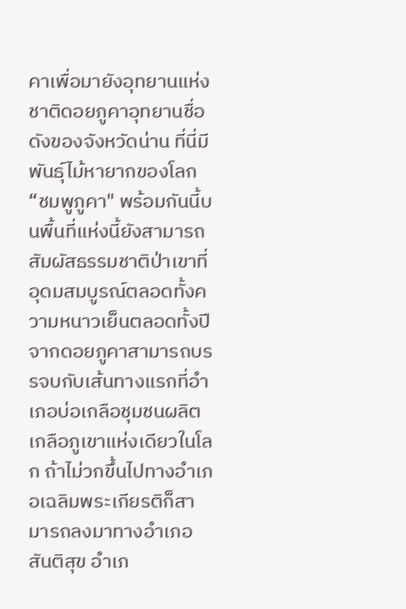คาเพื่อมายังอุทยานแห่งชาติดอยภูคาอุทยานชื่อดังของจังหวัดน่าน ที่นี่มีพันธุ์ไม้หายากของโลก “ชมพูภูคา" พร้อมกันนี้บนพื้นที่แห่งนี้ยังสามารถสัมผัสธรรมชาติป่าเขาที่อุดมสมบูรณ์ตลอดทั้งความหนาวเย็นตลอดทั้งปี จากดอยภูคาสามารถบรรจบกับเส้นทางแรกที่อำเภอบ่อเกลือชุมชนผลิตเกลือภูเขาแห่งเดียวในโลก ถ้าไม่วกขึ้นไปทางอำเภอเฉลิมพระเกียรติก็สามารถลงมาทางอำเภอสันติสุข อำเภ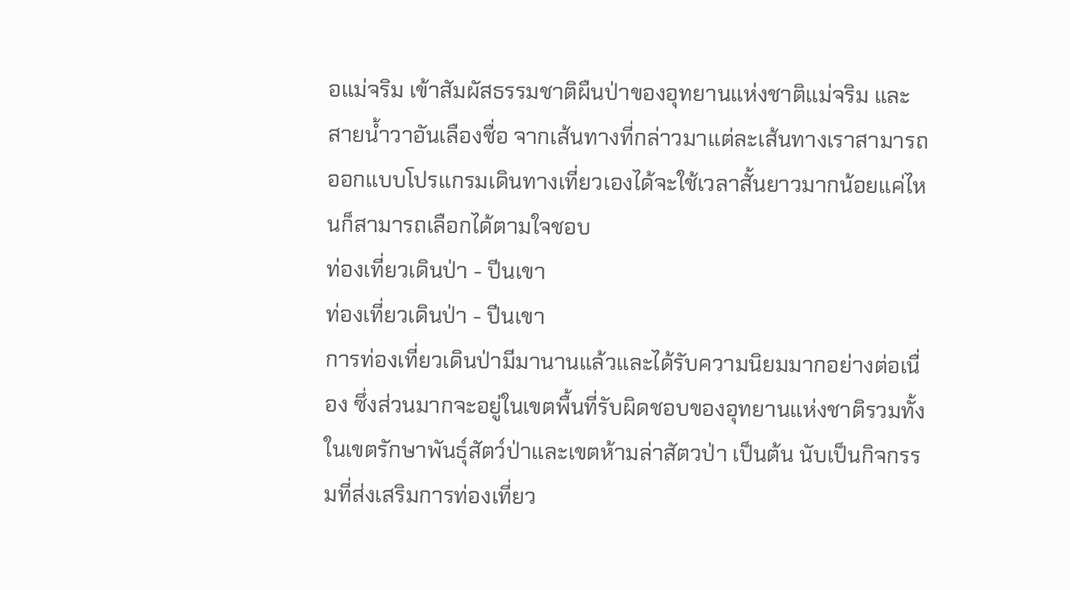อแม่จริม เข้าสัมผัสธรรมชาติผืนป่าของอุทยานแห่งชาติแม่จริม และสายน้ำวาอันเลืองชื่อ จากเส้นทางที่กล่าวมาแต่ละเส้นทางเราสามารถออกแบบโปรแกรมเดินทางเที่ยวเองได้จะใช้เวลาสั้นยาวมากน้อยแค่ไหนก็สามารถเลือกได้ตามใจชอบ
ท่องเที่ยวเดินป่า - ปีนเขา
ท่องเที่ยวเดินป่า - ปีนเขา
การท่องเที่ยวเดินป่ามีมานานแล้วและได้รับความนิยมมากอย่างต่อเนื่อง ซึ่งส่วนมากจะอยู่ในเขตพื้นที่รับผิดชอบของอุทยานแห่งชาติรวมทั้งในเขตรักษาพันธุ์สัตว์ป่าและเขตห้ามล่าสัตวป่า เป็นต้น นับเป็นกิจกรรมที่ส่งเสริมการท่องเที่ยว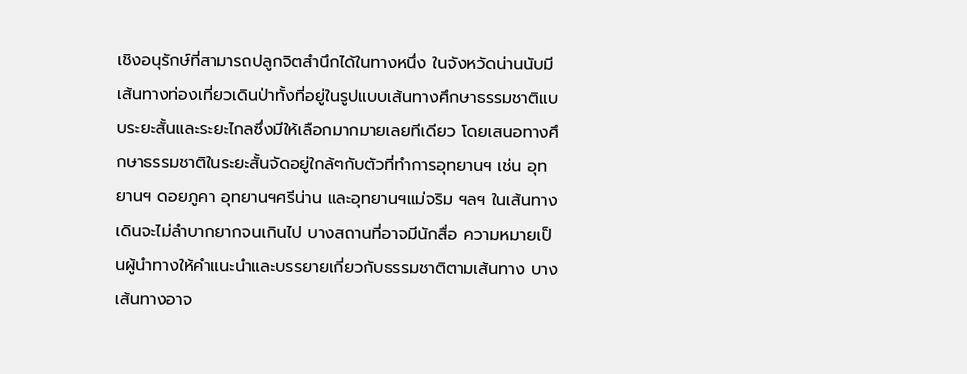เชิงอนุรักษ์ที่สามารถปลูกจิตสำนึกได้ในทางหนึ่ง ในจังหวัดน่านนับมีเส้นทางท่องเที่ยวเดินป่าทั้งที่อยู่ในรูปแบบเส้นทางศึกษาธรรมชาติแบบระยะสั้นและระยะไกลซึ่งมีให้เลือกมากมายเลยทีเดียว โดยเสนอทางศึกษาธรรมชาติในระยะสั้นจัดอยู่ใกล้ๆกับตัวที่ทำการอุทยานฯ เช่น อุทยานฯ ดอยภูคา อุทยานฯศรีน่าน และอุทยานฯแม่จริม ฯลฯ ในเส้นทางเดินจะไม่ลำบากยากจนเกินไป บางสถานที่อาจมีนักสื่อ ความหมายเป็นผู้นำทางให้คำแนะนำและบรรยายเกี่ยวกับธรรมชาติตามเส้นทาง บางเส้นทางอาจ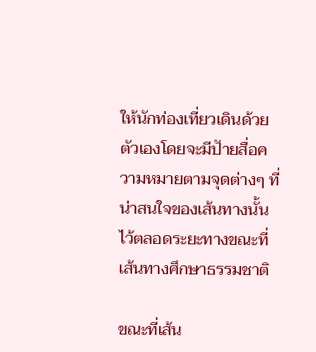ให้นักท่องเที่ยวเดินด้วยตัวเองโดยจะมีปัายสื่อความหมายตามจุดต่างๆ ที่น่าสนใจของเส้นทางนั้นไว้ตลอดระยะทางขณะที่เส้นทางศึกษาธรรมชาติ

ขณะที่เส้น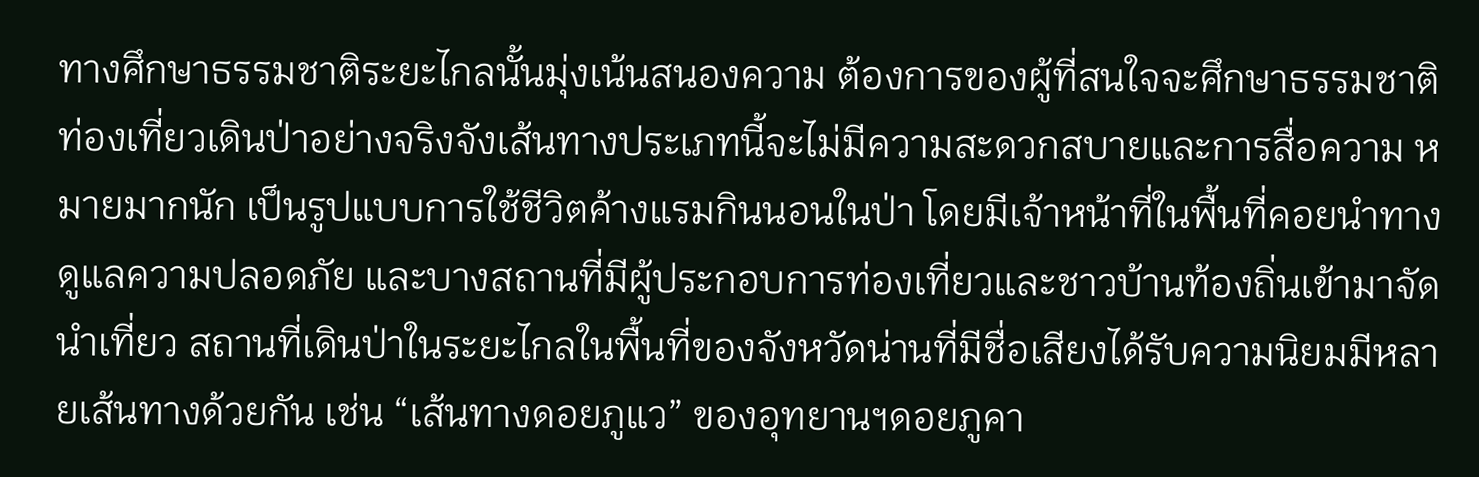ทางศึกษาธรรมชาติระยะไกลนั้นมุ่งเน้นสนองความ ต้องการของผู้ที่สนใจจะศึกษาธรรมชาติท่องเที่ยวเดินป่าอย่างจริงจังเส้นทางประเภทนี้จะไม่มีความสะดวกสบายและการสื่อความ หมายมากนัก เป็นรูปแบบการใช้ชีวิตค้างแรมกินนอนในป่า โดยมีเจ้าหน้าที่ในพื้นที่คอยนำทางดูแลความปลอดภัย และบางสถานที่มีผู้ประกอบการท่องเที่ยวและชาวบ้านท้องถิ่นเข้ามาจัดนำเที่ยว สถานที่เดินป่าในระยะไกลในพื้นที่ของจังหวัดน่านที่มีชื่อเสียงได้รับความนิยมมีหลายเส้นทางด้วยกัน เช่น “เส้นทางดอยภูแว” ของอุทยานฯดอยภูคา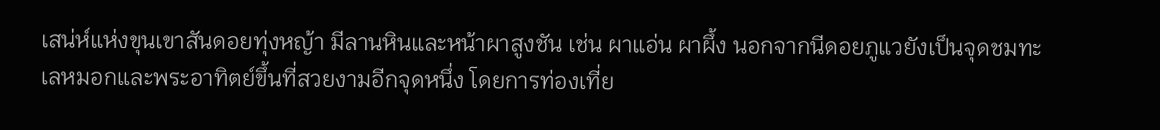เสน่ห์แห่งขุนเขาสันดอยทุ่งหญ้า มีลานหินและหน้าผาสูงชัน เช่น ผาแอ่น ผาผึ้ง นอกจากนีดอยภูแวยังเป็นจุดชมทะเลหมอกและพระอาทิตย์ขึ้นที่สวยงามอีกจุดหนึ่ง โดยการท่องเที่ย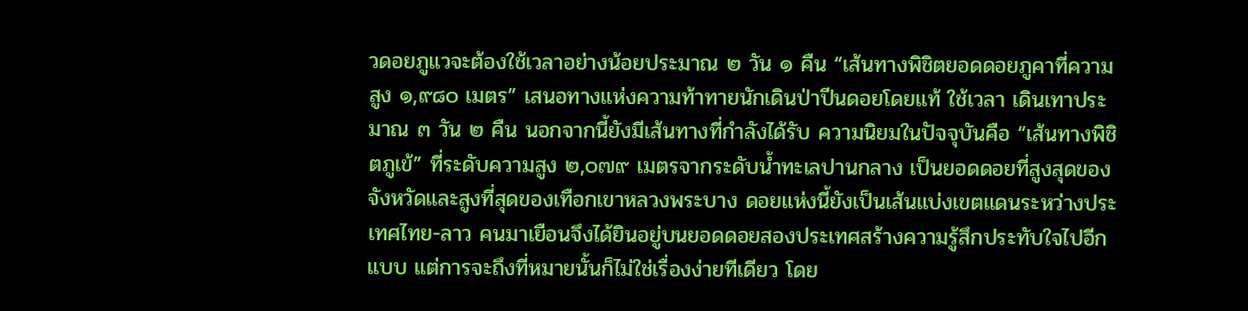วดอยภูแวจะต้องใช้เวลาอย่างน้อยประมาณ ๒ วัน ๑ คืน “เส้นทางพิชิตยอดดอยภูคาที่ความสูง ๑,๙๘๐ เมตร” เสนอทางแห่งความท้าทายนักเดินป่าปีนดอยโดยแท้ ใช้เวลา เดินเทาประมาณ ๓ วัน ๒ คืน นอกจากนี้ยังมีเส้นทางที่กำลังได้รับ ความนิยมในปัจจุบันคือ “เส้นทางพิชิตภูเข้” ที่ระดับความสูง ๒,๐๗๙ เมตรจากระดับน้ำทะเลปานกลาง เป็นยอดดอยที่สูงสุดของจังหวัดและสูงที่สุดของเทือกเขาหลวงพระบาง ดอยแห่งนี้ยังเป็นเส้นแบ่งเขตแดนระหว่างประเทศไทย-ลาว คนมาเยือนจึงได้ยินอยู่บนยอดดอยสองประเทศสร้างความรู้สึกประทับใจไปอีกแบบ แต่การจะถึงที่หมายนั้นก็ไม่ใช่เรื่องง่ายทีเดียว โดย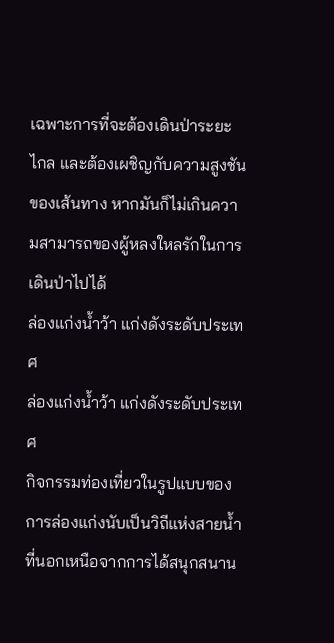เฉพาะการที่จะต้องเดินป่าระยะไกล และต้องเผชิญกับความสูงชันของเส้นทาง หากมันก็ไม่เกินความสามารถของผู้หลงใหลรักในการเดินป่าไปได้
ล่องแก่งน้ำว้า แก่งดังระดับประเทศ
ล่องแก่งน้ำว้า แก่งดังระดับประเทศ
กิจกรรมท่องเที่ยวในรูปแบบของการล่องแก่งนับเป็นวิถีแห่งสายน้ำที่นอกเหนือจากการได้สนุกสนาน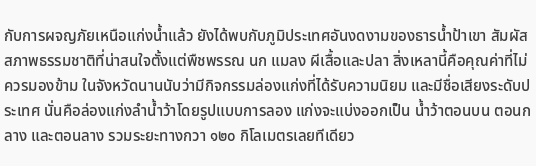กับการผจญภัยเหนือแก่งน้ำแล้ว ยังได้พบกับภูมิประเทศอันงดงามของธารน้ำป้าเขา สัมผัสสภาพธรรมชาติที่น่าสนใจตั้งแต่พืชพรรณ นก แมลง ผีเสื้อและปลา สิ่งเหลานี้คือคุณค่าที่ไม่ควรมองข้าม ในจังหวัดนานนับว่ามีกิจกรรมล่องแก่งที่ได้รับความนิยม และมีชื่อเสียงระดับประเทศ นั่นคือล่องแก่งลำน้ำว้าโดยรูปแบบการลอง แก่งจะแบ่งออกเป็น น้ำว้าตอนบน ตอนกลาง และตอนลาง รวมระยะทางกวา ๑๒๐ กิโลเมตรเลยทีเดียว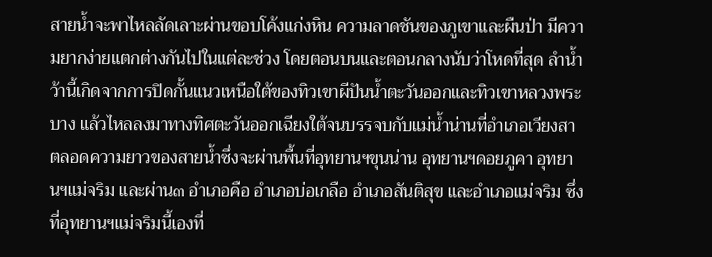สายน้ำจะพาไหลลัดเลาะผ่านขอบโค้งแก่งหิน ความลาดชันของภูเขาและผืนป่า มีความยากง่ายแตกต่างกันไปในแต่ละช่วง โดยตอนบนและตอนกลางนับว่าโหดที่สุด ลำน้ำว้านี้เกิดจากการปิดกั้นแนวเหนือใต้ของทิวเขาผีปันน้ำตะวันออกและทิวเขาหลวงพระบาง แล้วไหลลงมาทางทิศตะวันออกเฉียงใต้จนบรรจบกับแม่น้ำน่านที่อำเภอเวียงสา ตลอดความยาวของสายน้ำซึ่งจะผ่านพื้นที่อุทยานฯขุนน่าน อุทยานฯดอยภูคา อุทยานฯแม่จริม และผ่าน๓ อำเภอคือ อำเภอบ่อเกลือ อำเภอสันติสุข และอำเภอแม่จริม ซึ่งที่อุทยานฯแม่จริมนี้เองที่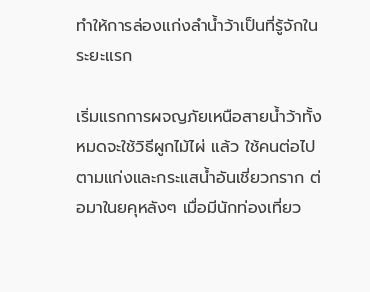ทำให้การล่องแก่งลำน้ำว้าเป็นที่รู้จักในระยะแรก

เริ่มแรกการผจญภัยเหนือสายน้ำว้าทั้งหมดจะใช้วิธีผูกไม้ไผ่ แล้ว ใช้คนต่อไปตามแก่งและกระแสน้ำอันเชี่ยวกราก ต่อมาในยคุหลังๆ เมื่อมีนักท่องเที่ยว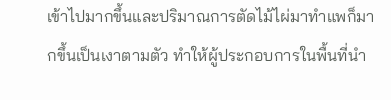เข้าไปมากขึ้นและปริมาณการตัดไม้ไผ่มาทำแพก็มากขึ้นเป็นเงาตามตัว ทำให้ผู้ประกอบการในพื้นที่นำ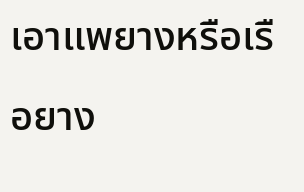เอาแพยางหรือเรือยาง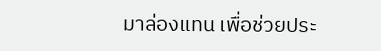มาล่องแทน เพื่อช่วยประ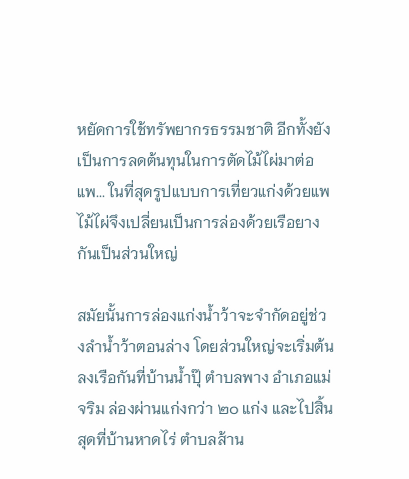หยัดการใช้ทรัพยากรธรรมชาติ อีกทั้งยังเป็นการลดต้นทุนในการตัดไม้ไผ่มาต่อแพ... ในที่สุดรูปแบบการเที่ยวแก่งด้วยแพไม้ไผ่จึงเปลี่ยนเป็นการล่องด้วยเรือยางกันเป็นส่วนใหญ่

สมัยนั้นการล่องแก่งน้ำว้าจะจำกัดอยู่ช่วงลำน้ำว้าตอนล่าง โดยส่วนใหญ่จะเริ่มต้นลงเรือกันที่บ้านน้ำปุ๊ ตำบลพาง อำเภอแม่จริม ล่องผ่านแก่งกว่า ๒๐ แก่ง และไปสิ้นสุดที่บ้านหาดไร่ ตำบลส้าน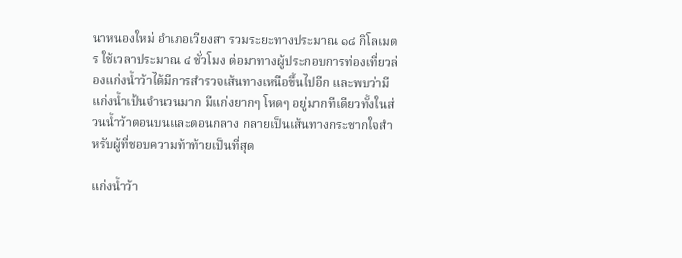นาหนองใหม่ อำเภอเวียงสา รวมระยะทางประมาณ ๑๘ กิโลเมตร ใช้เวลาประมาณ ๔ ชั่วโมง ต่อมาทางผู้ประกอบการท่องเที่ยวล่องแก่งน้ำว้าได้มีการสำรวจเส้นทางเหนือขึ้นไปอีก และพบว่ามีแก่งน้ำเป้นจำนวนมาก มีแก่งยากๆ โหดๆ อยู่มากทีเดียวทั้งในส่วนน้ำว้าตอนบนและตอนกลาง กลายเป็นเส้นทางกระชากใจสำหรับผู้ที่ชอบความท้าท้ายเป็นที่สุด

แก่งน้ำว้า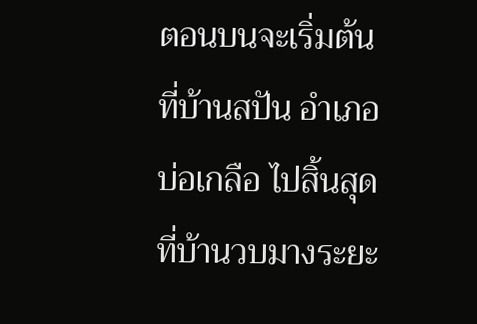ตอนบนจะเริ่มต้นที่บ้านสปัน อำเภอบ่อเกลือ ไปสิ้นสุดที่บ้านวบมางระยะ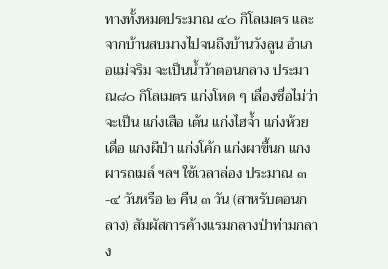ทางทั้งหมดประมาณ ๔๐ กิโลเมตร และจากบ้านสบมางไปจนถึงบ้านวังลูน อำเภอแม่จริม จะเป็นน้ำว้าตอนกลาง ประมาณ๘๐ กิโลเมตร แก่งโหด ๆ เลื่องชื่อไม่ว่าจะเป็น แก่งเสือ เต้น แก่งไฮจ้ำ แก่งห้วยเดื่อ แกงผีป่า แก่งโค้ก แก่งผาขื้นก แกงผารถเมล์ ฯลฯ ใช้เวลาล่อง ประมาณ ๓-๔ วันหรือ ๒ คืน ๓ วัน (สาหรับตอนกลาง) สัมผัสการค้างแรมกลางป่าท่ามกลาง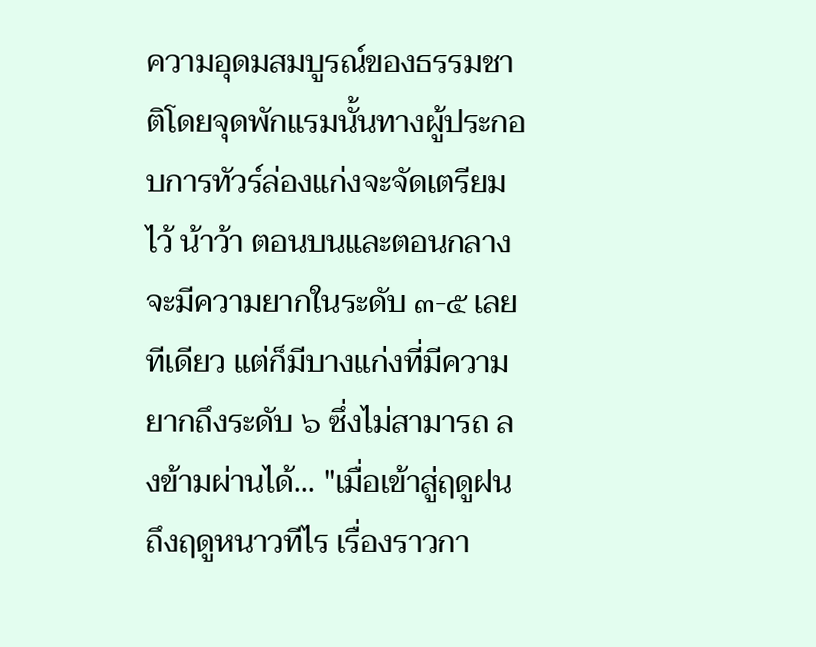ความอุดมสมบูรณ์ของธรรมชาติโดยจุดพักแรมนั้นทางผู้ประกอบการทัวร์ล่องแก่งจะจัดเตรียมไว้ น้าว้า ตอนบนและตอนกลางจะมีความยากในระดับ ๓-๕ เลยทีเดียว แต่ก็มีบางแก่งที่มีความยากถึงระดับ ๖ ซึ่งไม่สามารถ ลงข้ามผ่านได้... "เมื่อเข้าสู่ฤดูฝนถึงฤดูหนาวทีไร เรื่องราวกา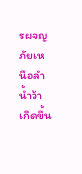รผจญภัยเหนือลำน้ำว้าเกิดขึ้น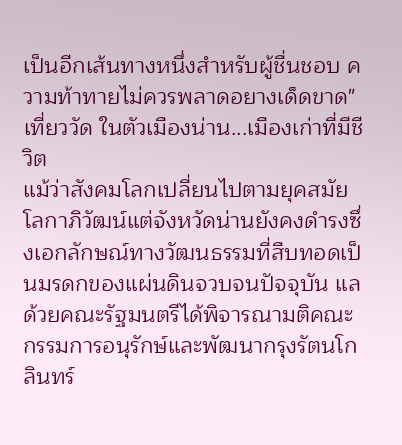เป็นอีกเส้นทางหนึ่งสำหรับผู้ชื่นชอบ ความท้าทายไม่ควรพลาดอยางเด็ดขาด"
เที่ยววัด ในตัวเมืองน่าน...เมืองเก่าที่มีชีวิต
แม้ว่าสังคมโลกเปลี่ยนไปตามยุคสมัยโลกาภิวัฒน์แต่จังหวัดน่านยังคงดำรงซึ่งเอกลักษณ์ทางวัฒนธรรมที่สืบทอดเป็นมรดกของแผ่นดินจวบจนปัจจุบัน แลด้วยคณะรัฐมนตรีได้พิจารณามติคณะกรรมการอนุรักษ์และพัฒนากรุงรัตนโกลินทร์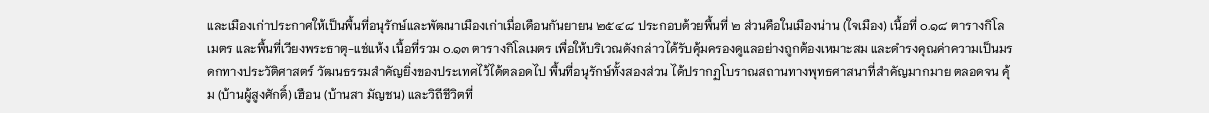และเมืองเก่าประกาศให้เป็นพื้นที่อนุรักษ์และพัฒนาเมืองเก่าเมื่อเดือนกันยายน ๒๕๔๘ ประกอบด้วยพื้นที่ ๒ ส่วนคือในเมืองน่าน (ใจเมือง) เนื้อที่ ๐.๑๘ ตารางกิโลเมตร และพื้นที่เวียงพระธาตุ-แช่แห้ง เนื้อที่รวม ๐.๑๓ ตารางกิโลเมตร เพื่อให้บริเวณดังกล่าวได้รับคุ้มครองดูแลอย่างถูกต้องเหมาะสม และดำรงคุณค่าความเป็นมรดกทางประวัติศาสตร์ วัฒนธรรมสำคัญยิ่งของประเทศไว้ได้ตลอดไป พื้นที่อนุรักษ์ทั้งสองส่วน ได้ปรากฏโบราณสถานทางพุทธศาสนาที่สำคัญมากมาย ตลอดจน คุ้ม (บ้านผู้สูงศักดิ์) เฮือน (บ้านสา มัญชน) และวิถีชีวิตที่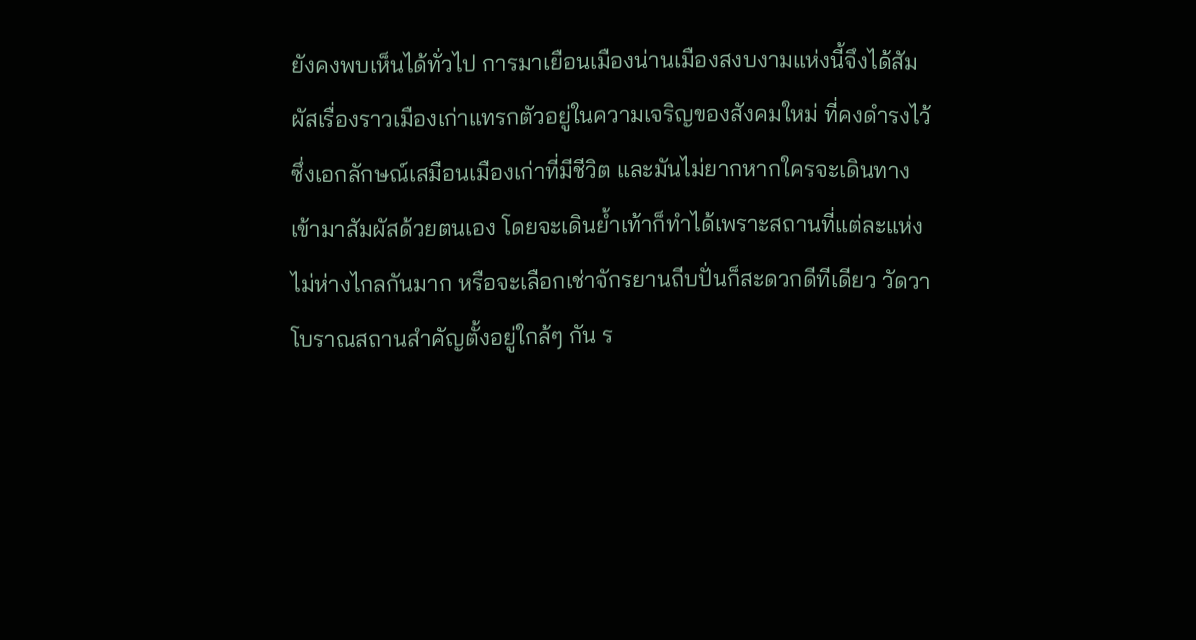ยังคงพบเห็นได้ทั่วไป การมาเยือนเมืองน่านเมืองสงบงามแห่งนี้จึงได้สัมผัสเรื่องราวเมืองเก่าแทรกตัวอยู่ในความเจริญของสังคมใหม่ ที่คงดำรงไว้ซึ่งเอกลักษณ์เสมือนเมืองเก่าที่มีชีวิต และมันไม่ยากหากใครจะเดินทางเข้ามาสัมผัสด้วยตนเอง โดยจะเดินย้ำเท้าก็ทำได้เพราะสถานที่แต่ละแห่งไม่ห่างไกลกันมาก หรือจะเลือกเช่าจักรยานถีบปั่นก็สะดวกดีทีเดียว วัดวาโบราณสถานสำคัญตั้งอยู่ใกล้ๆ กัน ร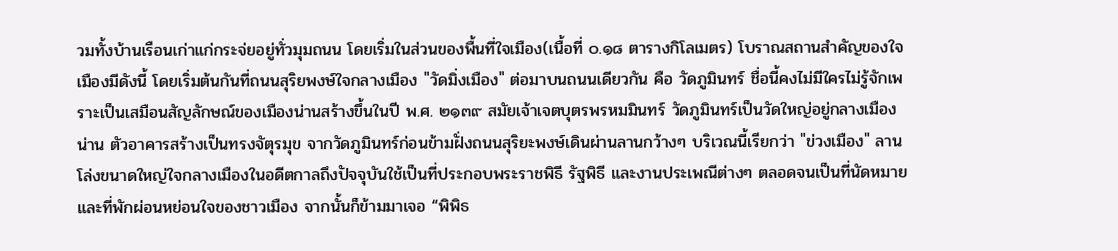วมทั้งบ้านเรือนเก่าแก่กระจ่ยอยู่ทั่วมุมถนน โดยเริ่มในส่วนของพื้นที่ใจเมือง(เนื้อที่ ๐.๑๘ ตารางกิโลเมตร) โบราณสถานสำคัญของใจเมืองมีดังนี้ โดยเริ่มต้นกันที่ถนนสุริยพงษ์ใจกลางเมือง "วัดมิ่งเมือง" ต่อมาบนถนนเดียวกัน คือ วัดภูมินทร์ ชื่อนี้คงไม่มีใครไม่รู้จักเพราะเป็นเสมือนสัญลักษณ์ของเมืองน่านสร้างขึ้นในปี พ.ศ. ๒๑๓๙ สมัยเจ้าเจตบุตรพรหมมินทร์ วัดภูมินทร์เป็นวัดใหญ่อยู่กลางเมืองน่าน ตัวอาคารสร้างเป็นทรงจัตุรมุข จากวัดภูมินทร์ก่อนข้ามฝั่งถนนสุริยะพงษ์เดินผ่านลานกว้างๆ บริเวณนี้เรียกว่า "ข่วงเมือง" ลานโล่งขนาดใหญ่ใจกลางเมืองในอดีตกาลถึงปัจจุบันใช้เป็นที่ประกอบพระราชพิธี รัฐพิธี และงานประเพณีต่างๆ ตลอดจนเป็นที่นัดหมายและที่พักผ่อนหย่อนใจของชาวเมือง จากนั้นก็ข้ามมาเจอ “พิพิธ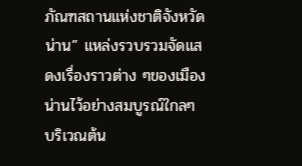ภัณฑสถานแห่งชาติจังหวัดน่าน” แหล่งรวบรวมจัดแสดงเรื่องราวต่าง ๆของเมืองน่านไว้อย่างสมบูรณ์ใกลๆ บริเวณต้น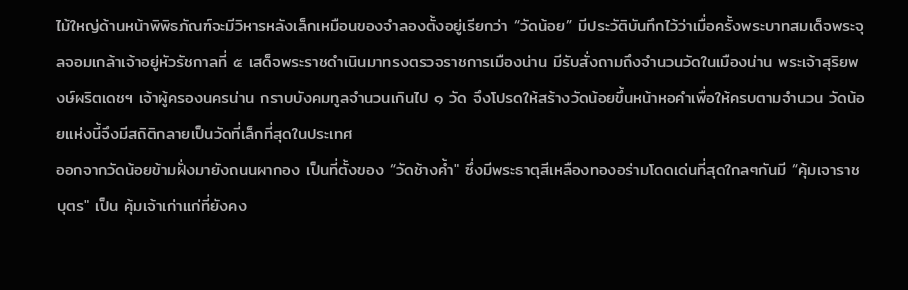ไม้ใหญ่ด้านหน้าพิพิธภัณฑ์จะมีวิหารหลังเล็กเหมือนของจำลองตั้งอยู่เรียกว่า “วัดน้อย” มีประวัติบันทึกไว้ว่าเมื่อครั้งพระบาทสมเด็จพระจุลจอมเกล้าเจ้าอยู่หัวรัชกาลที่ ๕ เสด็จพระราชดำเนินมาทรงตรวจราชการเมืองน่าน มีรับสั่งถามถึงจำนวนวัดในเมืองน่าน พระเจ้าสุริยพงษ์ผริตเดชฯ เจ้าผู้ครองนครน่าน กราบบังคมทูลจำนวนเกินไป ๑ วัด จึงโปรดให้สร้างวัดน้อยขึ้นหน้าหอคำเพื่อให้ครบตามจำนวน วัดน้อยแห่งนี้จึงมีสถิติกลายเป็นวัดที่เล็กที่สุดในประเทศ
ออกจากวัดน้อยข้ามฝั่งมายังถนนผากอง เป็นที่ตั้งของ “วัดช้างค้ำ" ซึ่งมีพระธาตุสีเหลืองทองอร่ามโดดเด่นที่สุดใกลๆกันมี “คุ้มเจาราชบุตร" เป็น คุ้มเจ้าเก่าแก่ที่ยังคง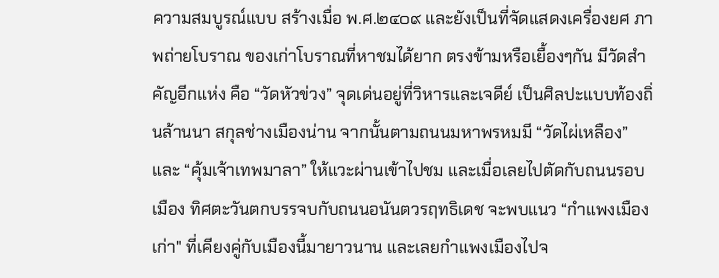ความสมบูรณ์แบบ สร้างเมื่อ พ.ศ.๒๔๐๙ และยังเป็นที่จัดแสดงเครื่องยศ ภาพถ่ายโบราณ ของเก่าโบราณที่หาชมได้ยาก ตรงข้ามหรือเยื้องๆกัน มีวัดสำคัญอีกแห่ง คือ “วัดหัวข่วง” จุดเด่นอยู่ที่วิหารและเจดีย์ เป็นศิลปะแบบท้องถิ่นล้านนา สกุลช่างเมืองน่าน จากนั้นตามถนนมหาพรหมมี “วัดไผ่เหลือง” และ “คุ้มเจ้าเทพมาลา” ให้แวะผ่านเข้าไปชม และเมื่อเลยไปตัดกับถนนรอบเมือง ทิศตะวันตกบรรจบกับถนนอนันตวรฤทธิเดช จะพบแนว “กำแพงเมืองเก่า" ที่เคียงคู่กับเมืองนี้มายาวนาน และเลยกำแพงเมืองไปจ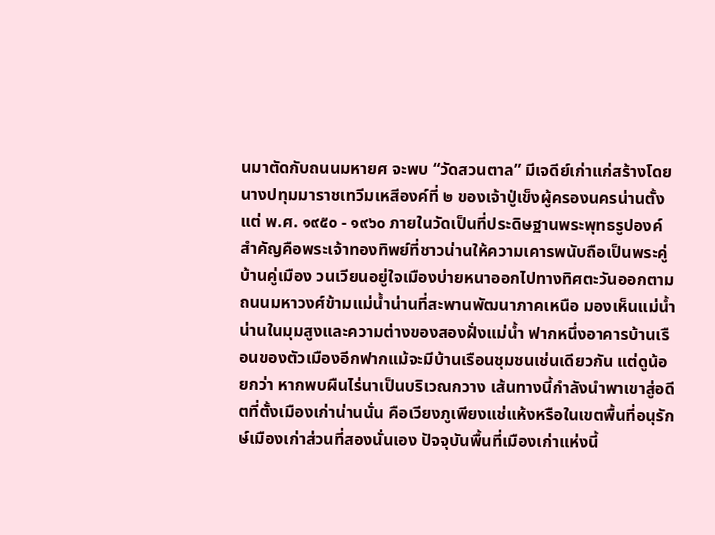นมาตัดกับถนนมหายศ จะพบ “วัดสวนตาล” มีเจดีย์เก่าแก่สร้างโดยนางปทุมมาราชเทวีมเหสีองค์ที่ ๒ ของเจ้าปู่เข็งผู้ครองนครน่านตั้งแต่ พ.ศ. ๑๙๕๐ - ๑๙๖๐ ภายในวัดเป็นที่ประดิษฐานพระพุทธรูปองค์สำคัญคือพระเจ้าทองทิพย์ที่ชาวน่านให้ความเคารพนับถือเป็นพระคู่บ้านคู่เมือง วนเวียนอยู่ใจเมืองบ่ายหนาออกไปทางทิศตะวันออกตามถนนมหาวงศ์ข้ามแม่น้ำน่านที่สะพานพัฒนาภาคเหนือ มองเห็นแม่น้ำน่านในมุมสูงและความต่างของสองฝั่งแม่น้ำ ฟากหนึ่งอาคารบ้านเรือนของตัวเมืองอีกฟากแม้จะมีบ้านเรือนชุมชนเช่นเดียวกัน แต่ดูน้อยกว่า หากพบผืนไร่นาเป็นบริเวณกวาง เส้นทางนี้กำลังนำพาเขาสู่อดีตที่ตั้งเมืองเก่าน่านนั่น คือเวียงภูเพียงแช่แห้งหรือในเขตพื้นที่อนุรักษ์เมืองเก่าส่วนที่สองนั่นเอง ปัจจุบันพื้นที่เมืองเก่าแห่งนี้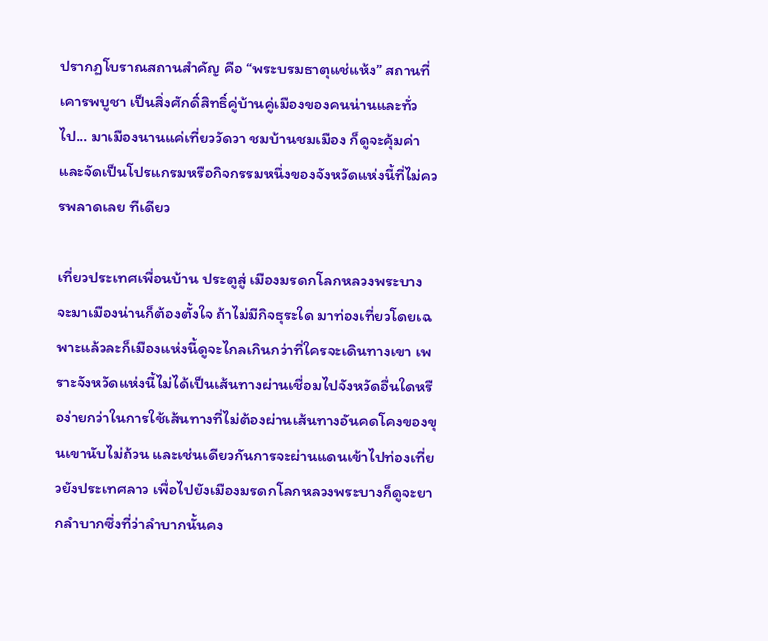ปรากฏโบราณสถานสำคัญ คือ “พระบรมธาตุแช่แห้ง” สถานที่เคารพบูชา เป็นสิ่งศักดิ์สิทธิ์คู่บ้านคู่เมืองของคนน่านและทั่วไป... มาเมืองนานแค่เที่ยววัดวา ชมบ้านชมเมือง ก็ดูจะคุ้มค่าและจัดเป็นโปรแกรมหรือกิจกรรมหนึ่งของจังหวัดแห่งนี้ที่ไม่ควรพลาดเลย ทีเดียว

เที่ยวประเทศเพื่อนบ้าน ประตูสู่ เมืองมรดกโลกหลวงพระบาง
จะมาเมืองน่านก็ต้องตั้งใจ ถ้าไม่มีกิจธุระใด มาท่องเที่ยวโดยเฉพาะแล้วละก็เมืองแห่งนี้ดูจะไกลเกินกว่าที่ใครจะเดินทางเขา เพราะจังหวัดแห่งนี้ไม่ได้เป็นเส้นทางผ่านเชื่อมไปจังหวัดอื่นใดหรือง่ายกว่าในการใช้เส้นทางที่ไม่ต้องผ่านเส้นทางอันคดโคงของขุนเขานับไม่ถ้วน และเช่นเดียวกันการจะผ่านแดนเข้าไปท่องเที่ยวยังประเทศลาว เพื่อไปยังเมืองมรดกโลกหลวงพระบางก็ดูจะยากลำบากซึ่งที่ว่าลำบากนั้นคง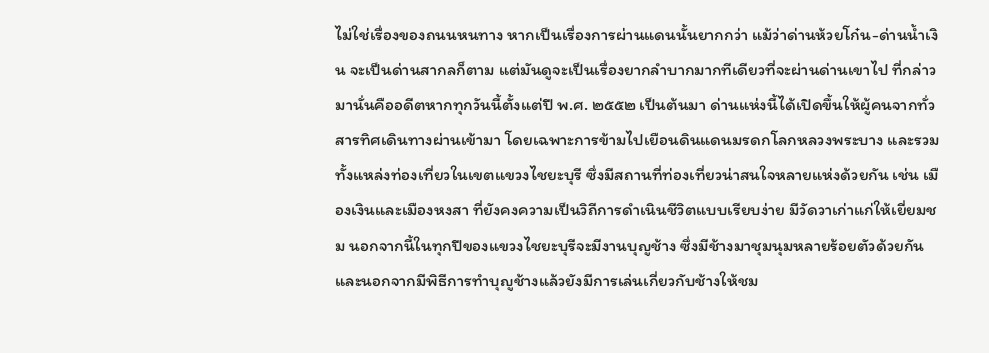ไม่ใช่เรื่องของถนนหนทาง หากเป็นเรื่องการผ่านแดนนั้นยากกว่า แม้ว่าด่านห้วยโก๋น-ด่านน้ำเงิน จะเป็นด่านสากลก็ตาม แต่มันดูจะเป็นเรื่องยากลำบากมากทีเดียวที่จะผ่านด่านเขาไป ที่กล่าวมานั่นคืออดีตหากทุกวันนี้ตั้งแต่ปี พ.ศ. ๒๕๕๒ เป็นต้นมา ด่านแห่งนี้ได้เปิดขึ้นให้ผู้คนจากทั่วสารทิศเดินทางผ่านเข้ามา โดยเฉพาะการข้ามไปเยือนดินแดนมรดกโลกหลวงพระบาง และรวมทั้งแหล่งท่องเที่ยวในเขตแขวงไชยะบุรี ซึ่งมีสถานที่ท่องเที่ยวน่าสนใจหลายแห่งด้วยกัน เช่น เมืองเงินและเมืองหงสา ที่ยังคงความเป็นวิถีการดำเนินชีวิตแบบเรียบง่าย มีวัดวาเก่าแก่ให้เยี่ยมชม นอกจากนี้ในทุกปีของแขวงไชยะบุรีจะมีงานบุญูช้าง ซึ่งมีช้างมาชุมนุมหลายร้อยตัวด้วยกัน และนอกจากมีพิธีการทำบุญูช้างแล้วยังมีการเล่นเกี่ยวกับช้างให้ชม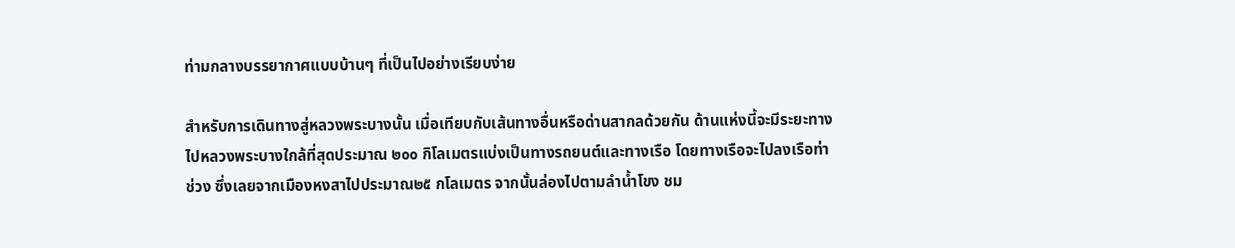ท่ามกลางบรรยากาศแบบบ้านๆ ที่เป็นไปอย่างเรียบง่าย

สำหรับการเดินทางสู่หลวงพระบางนั้น เมื่อเทียบกับเส้นทางอื่นหรือด่านสากลด้วยกัน ด้านแห่งนี้จะมีระยะทางไปหลวงพระบางใกล้ที่สุดประมาณ ๒๐๐ กิโลเมตรแบ่งเป็นทางรถยนต์และทางเรือ โดยทางเรือจะไปลงเรือท่าช่วง ซึ่งเลยจากเมืองหงสาไปประมาณ๒๕ กโลเมตร จากนั้นล่องไปตามลำน้ำโขง ชม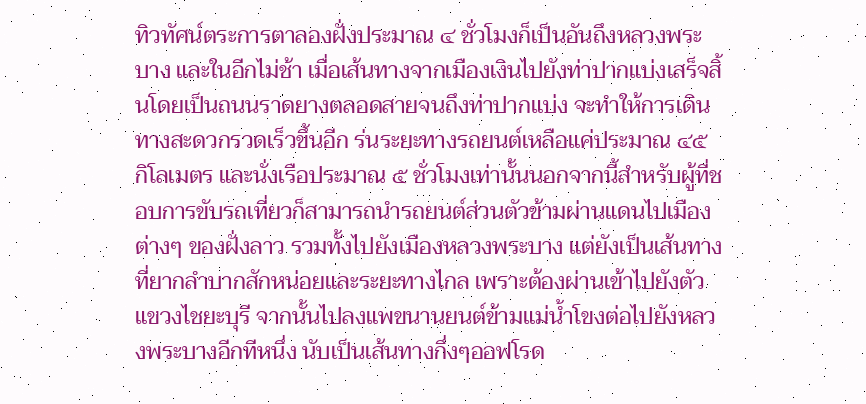ทิวทัศน์ตระการตาลองฝั่งประมาณ ๔ ชั่วโมงก็เป็นอันถึงหลวงพระบาง และในอีกไม่ช้า เมื่อเส้นทางจากเมืองเงินไปยังท่าปากแบ่งเสร็จสิ้นโดยเป็นถนนราดยางตลอดสายจนถึงท่าปากแบ่ง จะทำให้การเดินทางสะดวกรวดเร็วขึ้นอีก ร่นระยะทางรถยนต์เหลือแค่ประมาณ ๔๕ กิโลเมตร และนั่งเรือประมาณ ๕ ชั่วโมงเท่านั้นนอกจากนี้สำหรับผู้ที่ชอบการขับรถเที่ยวก็สามารถนำรถยนต์ส่วนตัวข้ามผ่านแดนไปเมืองต่างๆ ของฝั่งลาว รวมทั้งไปยังเมืองหลวงพระบาง แต่ยังเป็นเส้นทางที่ยากลำบากสักหน่อยและระยะทางไกล เพราะต้องผ่านเข้าไปยังตัวแขวงไชยะบุรี จากนั้นไปลงแพขนานยนต์ข้ามแม่น้ำโขงต่อไปยังหลวงพระบางอีกทีหนึ่ง นับเป็นเส้นทางกึ่งๆออฟโรด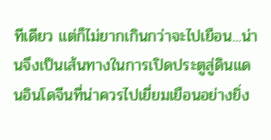ทีเดียว แต่ก็ไม่ยากเกินกว่าจะไปเยือน...น่านจึงเป็นเส้นทางในการเปิดประตูสู่ดินแดนอินโดจีนที่น่าควรไปเยี่ยมเยือนอย่างยิ่ง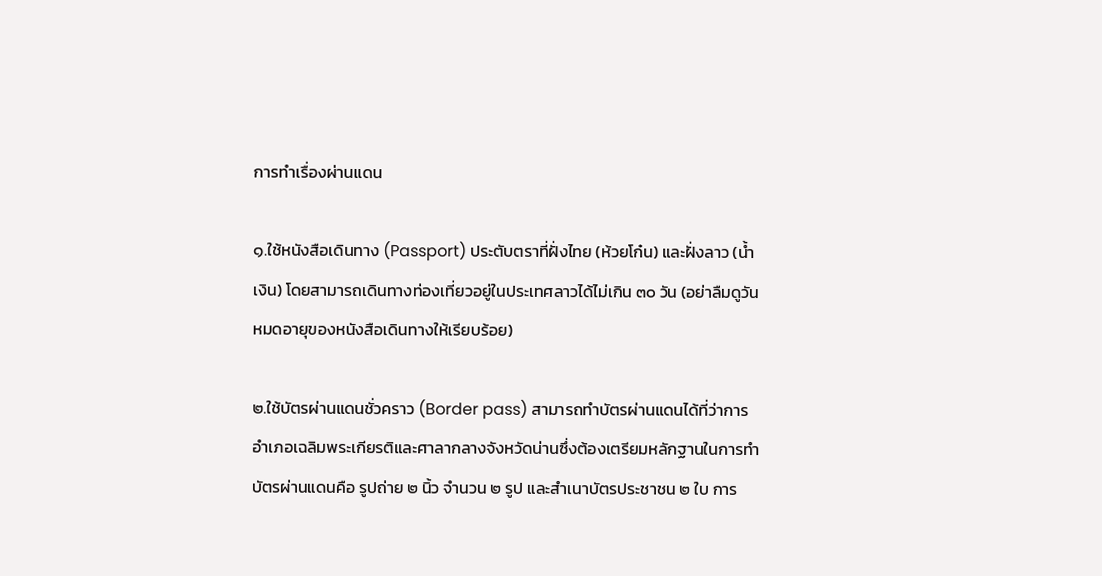การทำเรื่องผ่านแดน

๑.ใช้หนังสือเดินทาง (Passport) ประตับตราที่ฝั่งไทย (ห้วยโก๋น) และฝั่งลาว (น้ำเงิน) โดยสามารถเดินทางท่องเที่ยวอยู่ในประเทศลาวได้ไม่เกิน ๓๐ วัน (อย่าลืมดูวันหมดอายุของหนังสือเดินทางให้เรียบร้อย)

๒.ใช้บัตรผ่านแดนชั่วคราว (Border pass) สามารถทำบัตรผ่านแดนได้ที่ว่าการอำเภอเฉลิมพระเกียรติและศาลากลางจังหวัดน่านซึ่งต้องเตรียมหลักฐานในการทำบัตรผ่านแดนคือ รูปถ่าย ๒ นิ้ว จำนวน ๒ รูป และสำเนาบัตรประชาชน ๒ ใบ การ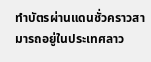ทำบัตรผ่านแดนชั่วคราวสามารถอยู่ในประเทศลาว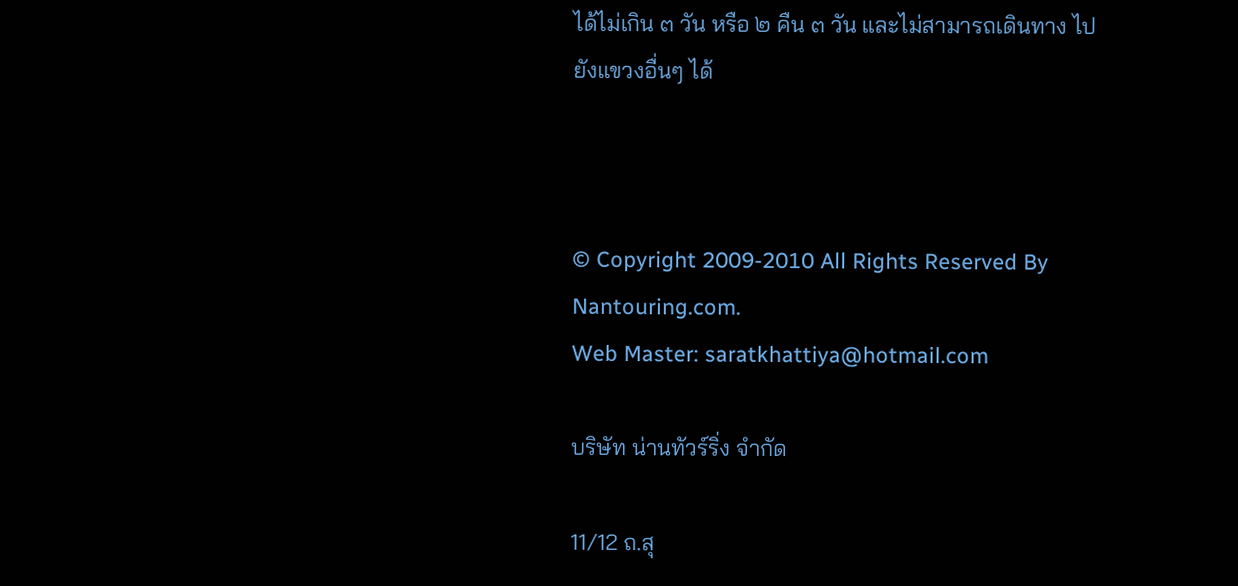ได้ไม่เกิน ๓ วัน หรือ ๒ คืน ๓ วัน และไม่สามารถเดินทาง ไปยังแขวงอื่นๆ ได้



© Copyright 2009-2010 All Rights Reserved By Nantouring.com.
Web Master: saratkhattiya@hotmail.com

บริษัท น่านทัวร์ริ่ง จำกัด

11/12 ถ.สุ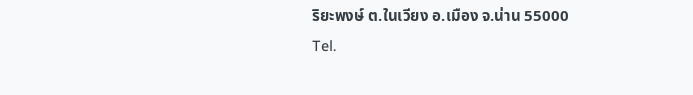ริยะพงษ์ ต.ในเวียง อ.เมือง จ.น่าน 55000
Tel.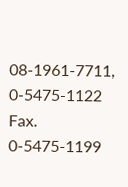08-1961-7711, 0-5475-1122 Fax. 0-5475-1199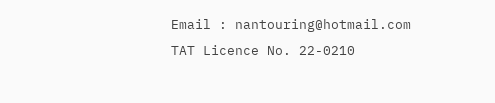Email : nantouring@hotmail.com
TAT Licence No. 22-0210